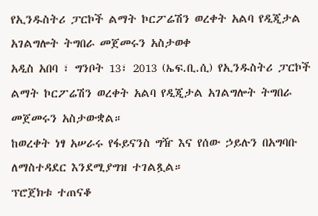የኢንዱስትሪ ፓርኮች ልማት ኮርፖሬሽን ወረቀት አልባ የዲጂታል አገልግሎት ትግበራ መጀመሩን አስታወቀ
አዲስ አበባ ፣ ግንቦት 13፣ 2013 (ኤፍ.ቢ.ሲ) የኢንዱስትሪ ፓርኮች ልማት ኮርፖሬሽን ወረቀት አልባ የዲጂታል አገልግሎት ትግበራ መጀመሩን አስታውቋል።
ከወረቀት ነፃ አሠራሩ የፋይናንስ ግዥ እና የሰው ኃይሉን በአግባቡ ለማስተዳደር እንደሚያግዝ ተገልጿል።
ፕሮጀክቱ ተጠናቆ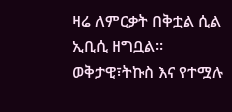ዛሬ ለምርቃት በቅቷል ሲል ኢቢሲ ዘግቧል።
ወቅታዊ፣ትኩስ እና የተሟሉ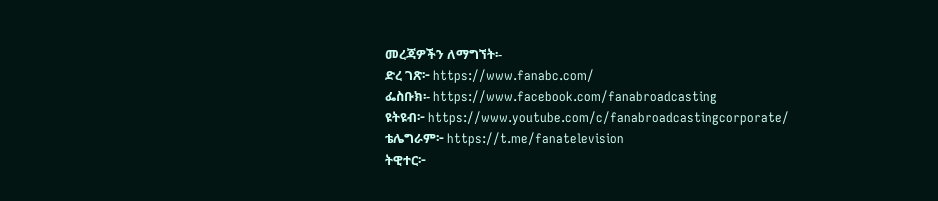መረጃዎችን ለማግኘት፡-
ድረ ገጽ፦ https://www.fanabc.com/
ፌስቡክ፡- https://www.facebook.com/fanabroadcasting
ዩትዩብ፦ https://www.youtube.com/c/fanabroadcastingcorporate/
ቴሌግራም፦ https://t.me/fanatelevision
ትዊተር፦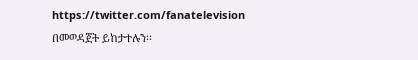https://twitter.com/fanatelevision በመወዳጀት ይከታተሉን፡፡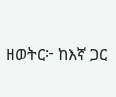ዘወትር፦ ከእኛ ጋር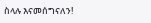ስላሉ እናመሰግናለን!